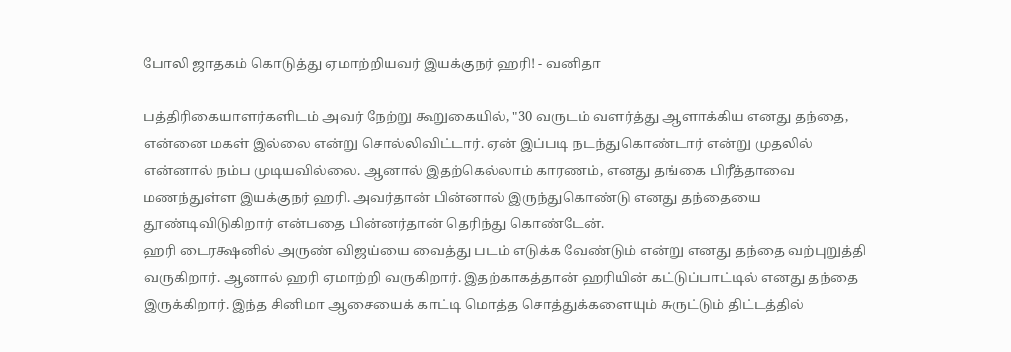போலி ஜாதகம் கொடுத்து ஏமாற்றியவர் இயக்குநர் ஹரி! - வனிதா

பத்திரிகையாளர்களிடம் அவர் நேற்று கூறுகையில், "30 வருடம் வளர்த்து ஆளாக்கிய எனது தந்தை, என்னை மகள் இல்லை என்று சொல்லிவிட்டார். ஏன் இப்படி நடந்துகொண்டார் என்று முதலில் என்னால் நம்ப முடியவில்லை. ஆனால் இதற்கெல்லாம் காரணம், எனது தங்கை பிரீத்தாவை மணந்துள்ள இயக்குநர் ஹரி. அவர்தான் பின்னால் இருந்துகொண்டு எனது தந்தையை தூண்டிவிடுகிறார் என்பதை பின்னர்தான் தெரிந்து கொண்டேன்.
ஹரி டைரக்ஷனில் அருண் விஜய்யை வைத்து படம் எடுக்க வேண்டும் என்று எனது தந்தை வற்புறுத்தி வருகிறார். ஆனால் ஹரி ஏமாற்றி வருகிறார். இதற்காகத்தான் ஹரியின் கட்டுப்பாட்டில் எனது தந்தை இருக்கிறார். இந்த சினிமா ஆசையைக் காட்டி மொத்த சொத்துக்களையும் சுருட்டும் திட்டத்தில்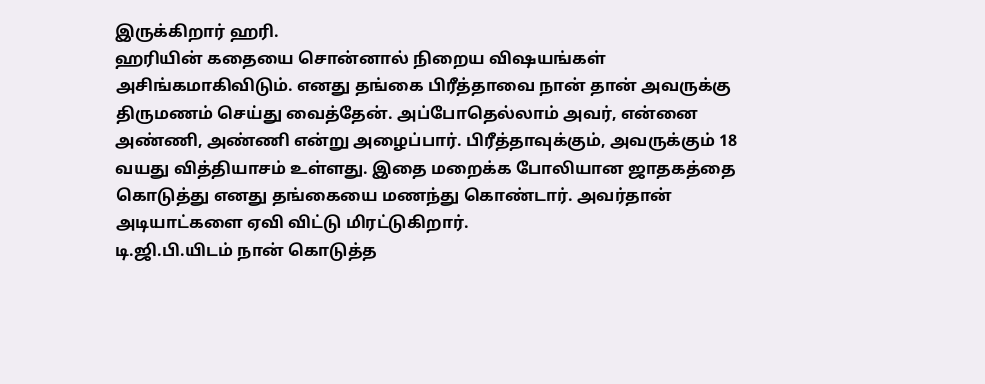இருக்கிறார் ஹரி.
ஹரியின் கதையை சொன்னால் நிறைய விஷயங்கள் அசிங்கமாகிவிடும். எனது தங்கை பிரீத்தாவை நான் தான் அவருக்கு திருமணம் செய்து வைத்தேன். அப்போதெல்லாம் அவர், என்னை அண்ணி, அண்ணி என்று அழைப்பார். பிரீத்தாவுக்கும், அவருக்கும் 18 வயது வித்தியாசம் உள்ளது. இதை மறைக்க போலியான ஜாதகத்தை கொடுத்து எனது தங்கையை மணந்து கொண்டார். அவர்தான் அடியாட்களை ஏவி விட்டு மிரட்டுகிறார்.
டி.ஜி.பி.யிடம் நான் கொடுத்த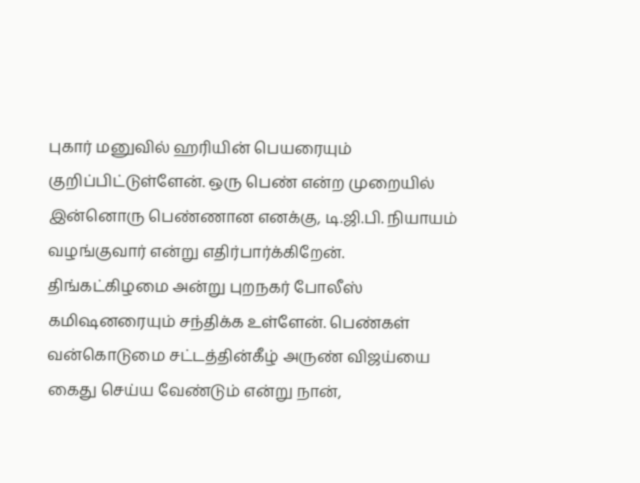புகார் மனுவில் ஹரியின் பெயரையும் குறிப்பிட்டுள்ளேன். ஒரு பெண் என்ற முறையில் இன்னொரு பெண்ணான எனக்கு, டி.ஜி.பி. நியாயம் வழங்குவார் என்று எதிர்பார்க்கிறேன். திங்கட்கிழமை அன்று புறநகர் போலீஸ் கமிஷனரையும் சந்திக்க உள்ளேன். பெண்கள் வன்கொடுமை சட்டத்தின்கீழ் அருண் விஜய்யை கைது செய்ய வேண்டும் என்று நான்,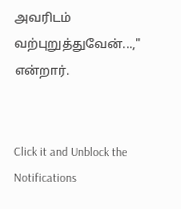அவரிடம் வற்புறுத்துவேன்...," என்றார்.


Click it and Unblock the Notifications